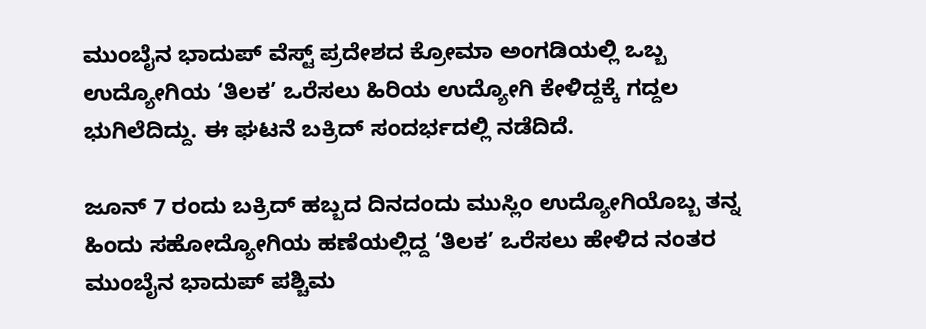ಮುಂಬೈನ ಭಾದುಪ್ ವೆಸ್ಟ್ ಪ್ರದೇಶದ ಕ್ರೋಮಾ ಅಂಗಡಿಯಲ್ಲಿ ಒಬ್ಬ ಉದ್ಯೋಗಿಯ ‘ತಿಲಕ’ ಒರೆಸಲು ಹಿರಿಯ ಉದ್ಯೋಗಿ ಕೇಳಿದ್ದಕ್ಕೆ ಗದ್ದಲ ಭುಗಿಲೆದಿದ್ದು. ಈ ಘಟನೆ ಬಕ್ರಿದ್ ಸಂದರ್ಭದಲ್ಲಿ ನಡೆದಿದೆ.

ಜೂನ್ 7 ರಂದು ಬಕ್ರಿದ್ ಹಬ್ಬದ ದಿನದಂದು ಮುಸ್ಲಿಂ ಉದ್ಯೋಗಿಯೊಬ್ಬ ತನ್ನ ಹಿಂದು ಸಹೋದ್ಯೋಗಿಯ ಹಣೆಯಲ್ಲಿದ್ದ ‘ತಿಲಕ’ ಒರೆಸಲು ಹೇಳಿದ ನಂತರ ಮುಂಬೈನ ಭಾದುಪ್ ಪಶ್ಚಿಮ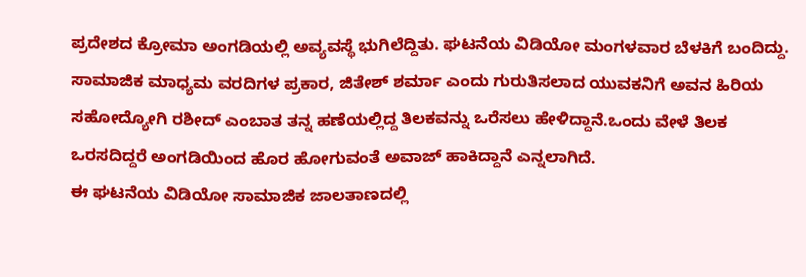ಪ್ರದೇಶದ ಕ್ರೋಮಾ ಅಂಗಡಿಯಲ್ಲಿ ಅವ್ಯವಸ್ಥೆ ಭುಗಿಲೆದ್ದಿತು. ಘಟನೆಯ ವಿಡಿಯೋ ಮಂಗಳವಾರ ಬೆಳಕಿಗೆ ಬಂದಿದ್ದು. ಸಾಮಾಜಿಕ ಮಾಧ್ಯಮ ವರದಿಗಳ ಪ್ರಕಾರ, ಜಿತೇಶ್ ಶರ್ಮಾ ಎಂದು ಗುರುತಿಸಲಾದ ಯುವಕನಿಗೆ ಅವನ ಹಿರಿಯ ಸಹೋದ್ಯೋಗಿ ರಶೀದ್ ಎಂಬಾತ ತನ್ನ ಹಣೆಯಲ್ಲಿದ್ದ ತಿಲಕವನ್ನು ಒರೆಸಲು ಹೇಳಿದ್ದಾನೆ.ಒಂದು ವೇಳೆ ತಿಲಕ ಒರಸದಿದ್ದರೆ ಅಂಗಡಿಯಿಂದ ಹೊರ ಹೋಗುವಂತೆ ಅವಾಜ್ ಹಾಕಿದ್ದಾನೆ ಎನ್ನಲಾಗಿದೆ.
ಈ ಘಟನೆಯ ವಿಡಿಯೋ ಸಾಮಾಜಿಕ ಜಾಲತಾಣದಲ್ಲಿ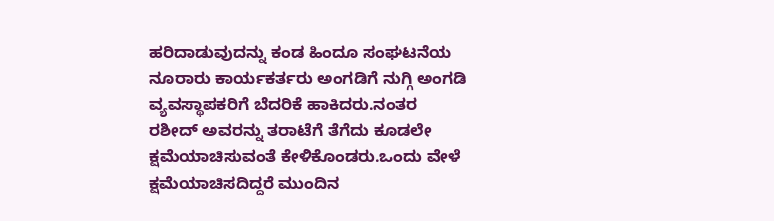ಹರಿದಾಡುವುದನ್ನು ಕಂಡ ಹಿಂದೂ ಸಂಘಟನೆಯ ನೂರಾರು ಕಾರ್ಯಕರ್ತರು ಅಂಗಡಿಗೆ ನುಗ್ಗಿ ಅಂಗಡಿ ವ್ಯವಸ್ಥಾಪಕರಿಗೆ ಬೆದರಿಕೆ ಹಾಕಿದರು.ನಂತರ ರಶೀದ್ ಅವರನ್ನು ತರಾಟೆಗೆ ತೆಗೆದು ಕೂಡಲೇ ಕ್ಷಮೆಯಾಚಿಸುವಂತೆ ಕೇಳಿಕೊಂಡರು.ಒಂದು ವೇಳೆ ಕ್ಷಮೆಯಾಚಿಸದಿದ್ದರೆ ಮುಂದಿನ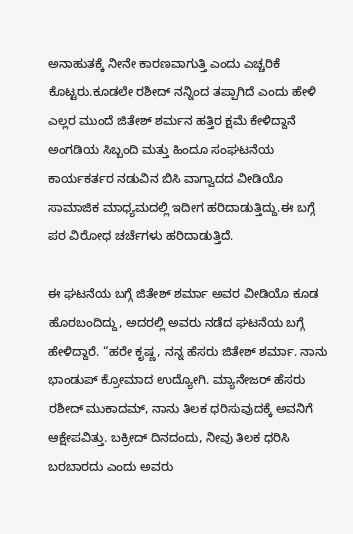ಅನಾಹುತಕ್ಕೆ ನೀನೇ ಕಾರಣವಾಗುತ್ತಿ ಎಂದು ಎಚ್ಚರಿಕೆ ಕೊಟ್ಟರು.ಕೂಡಲೇ ರಶೀದ್ ನನ್ನಿಂದ ತಪ್ಪಾಗಿದೆ ಎಂದು ಹೇಳಿ ಎಲ್ಲರ ಮುಂದೆ ಜಿತೇಶ್ ಶರ್ಮನ ಹತ್ತಿರ ಕ್ಷಮೆ ಕೇಳಿದ್ದಾನೆ ಅಂಗಡಿಯ ಸಿಬ್ಬಂದಿ ಮತ್ತು ಹಿಂದೂ ಸಂಘಟನೆಯ ಕಾರ್ಯಕರ್ತರ ನಡುವಿನ ಬಿಸಿ ವಾಗ್ವಾದದ ವೀಡಿಯೊ ಸಾಮಾಜಿಕ ಮಾಧ್ಯಮದಲ್ಲಿ ಇದೀಗ ಹರಿದಾಡುತ್ತಿದ್ದು.ಈ ಬಗ್ಗೆ ಪರ ವಿರೋಧ ಚರ್ಚೆಗಳು ಹರಿದಾಡುತ್ತಿದೆ.

ಈ ಘಟನೆಯ ಬಗ್ಗೆ ಜಿತೇಶ್ ಶರ್ಮಾ ಅವರ ವೀಡಿಯೊ ಕೂಡ ಹೊರಬಂದಿದ್ದು, ಅದರಲ್ಲಿ ಅವರು ನಡೆದ ಘಟನೆಯ ಬಗ್ಗೆ ಹೇಳಿದ್ದಾರೆ. “ಹರೇ ಕೃಷ್ಣ, ನನ್ನ ಹೆಸರು ಜಿತೇಶ್ ಶರ್ಮಾ. ನಾನು ಭಾಂಡುಪ್ ಕ್ರೋಮಾದ ಉದ್ಯೋಗಿ. ಮ್ಯಾನೇಜರ್ ಹೆಸರು ರಶೀದ್ ಮುಕಾದಮ್, ನಾನು ತಿಲಕ ಧರಿಸುವುದಕ್ಕೆ ಅವನಿಗೆ ಆಕ್ಷೇಪವಿತ್ತು. ಬಕ್ರೀದ್ ದಿನದಂದು, ನೀವು ತಿಲಕ ಧರಿಸಿ ಬರಬಾರದು ಎಂದು ಅವರು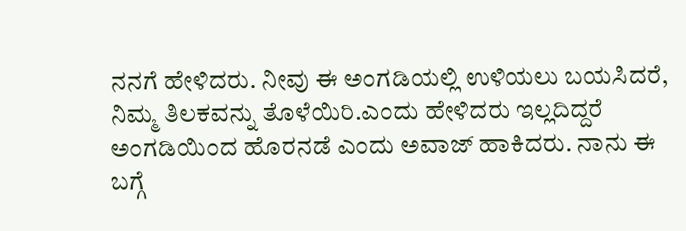ನನಗೆ ಹೇಳಿದರು. ನೀವು ಈ ಅಂಗಡಿಯಲ್ಲಿ ಉಳಿಯಲು ಬಯಸಿದರೆ, ನಿಮ್ಮ ತಿಲಕವನ್ನು ತೊಳೆಯಿರಿ.ಎಂದು ಹೇಳಿದರು ಇಲ್ಲದಿದ್ದರೆ ಅಂಗಡಿಯಿಂದ ಹೊರನಡೆ ಎಂದು ಅವಾಜ್ ಹಾಕಿದರು. ನಾನು ಈ ಬಗ್ಗೆ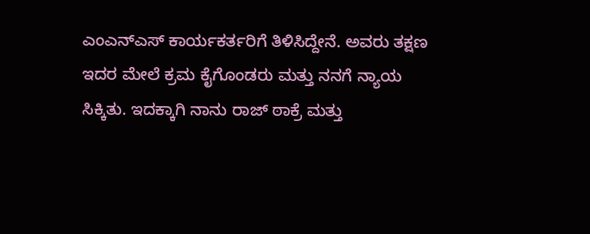ಎಂಎನ್ಎಸ್ ಕಾರ್ಯಕರ್ತರಿಗೆ ತಿಳಿಸಿದ್ದೇನೆ. ಅವರು ತಕ್ಷಣ ಇದರ ಮೇಲೆ ಕ್ರಮ ಕೈಗೊಂಡರು ಮತ್ತು ನನಗೆ ನ್ಯಾಯ ಸಿಕ್ಕಿತು. ಇದಕ್ಕಾಗಿ ನಾನು ರಾಜ್ ಠಾಕ್ರೆ ಮತ್ತು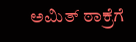ಅಮಿತ್ ಠಾಕ್ರೆಗೆ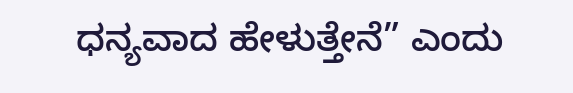ಧನ್ಯವಾದ ಹೇಳುತ್ತೇನೆ” ಎಂದು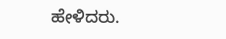ಹೇಳಿದರು.